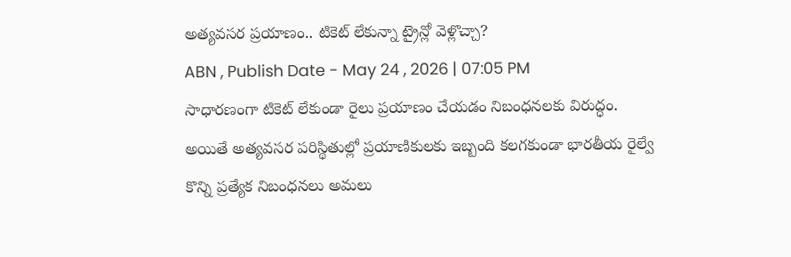అత్యవసర ప్రయాణం.. టికెట్ లేకున్నా ట్రైన్లో వెళ్లొచ్చా?
ABN , Publish Date - May 24 , 2026 | 07:05 PM
సాధారణంగా టికెట్ లేకుండా రైలు ప్రయాణం చేయడం నిబంధనలకు విరుద్ధం. అయితే అత్యవసర పరిస్థితుల్లో ప్రయాణికులకు ఇబ్బంది కలగకుండా భారతీయ రైల్వే కొన్ని ప్రత్యేక నిబంధనలు అమలు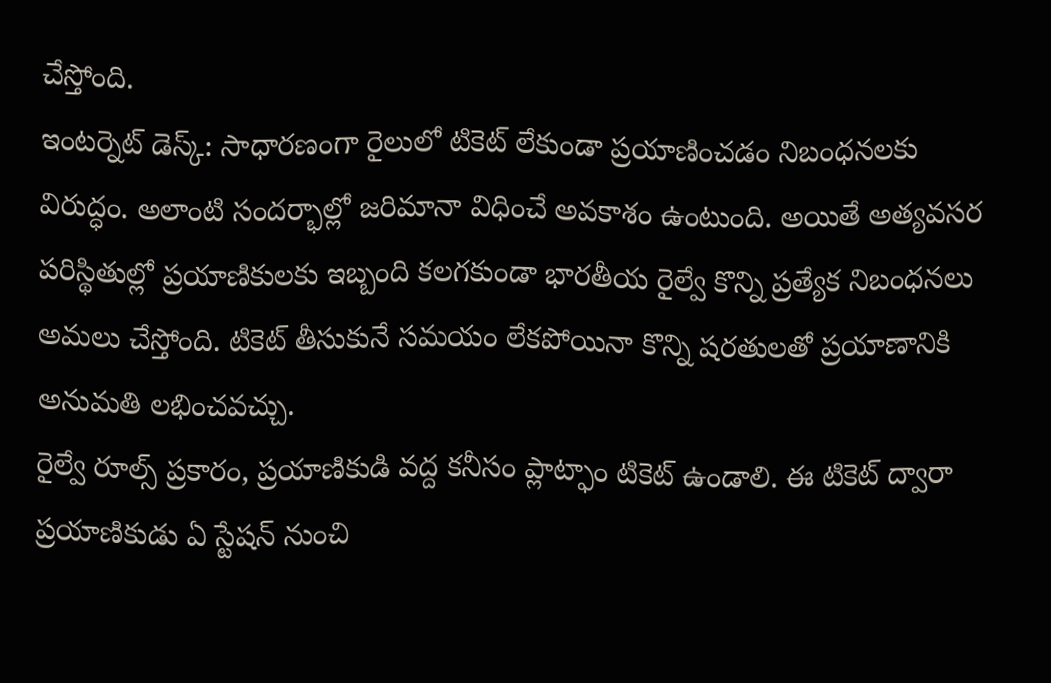చేస్తోంది.
ఇంటర్నెట్ డెస్క్: సాధారణంగా రైలులో టికెట్ లేకుండా ప్రయాణించడం నిబంధనలకు విరుద్ధం. అలాంటి సందర్భాల్లో జరిమానా విధించే అవకాశం ఉంటుంది. అయితే అత్యవసర పరిస్థితుల్లో ప్రయాణికులకు ఇబ్బంది కలగకుండా భారతీయ రైల్వే కొన్ని ప్రత్యేక నిబంధనలు అమలు చేస్తోంది. టికెట్ తీసుకునే సమయం లేకపోయినా కొన్ని షరతులతో ప్రయాణానికి అనుమతి లభించవచ్చు.
రైల్వే రూల్స్ ప్రకారం, ప్రయాణికుడి వద్ద కనీసం ప్లాట్ఫాం టికెట్ ఉండాలి. ఈ టికెట్ ద్వారా ప్రయాణికుడు ఏ స్టేషన్ నుంచి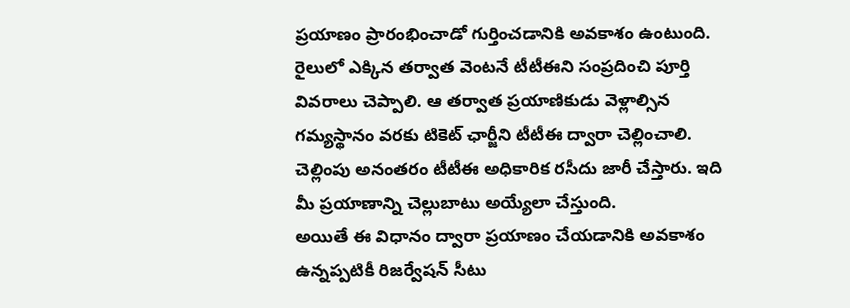ప్రయాణం ప్రారంభించాడో గుర్తించడానికి అవకాశం ఉంటుంది. రైలులో ఎక్కిన తర్వాత వెంటనే టీటీఈని సంప్రదించి పూర్తి వివరాలు చెప్పాలి. ఆ తర్వాత ప్రయాణికుడు వెళ్లాల్సిన గమ్యస్థానం వరకు టికెట్ ఛార్జీని టీటీఈ ద్వారా చెల్లించాలి. చెల్లింపు అనంతరం టీటీఈ అధికారిక రసీదు జారీ చేస్తారు. ఇది మీ ప్రయాణాన్ని చెల్లుబాటు అయ్యేలా చేస్తుంది.
అయితే ఈ విధానం ద్వారా ప్రయాణం చేయడానికి అవకాశం ఉన్నప్పటికీ రిజర్వేషన్ సీటు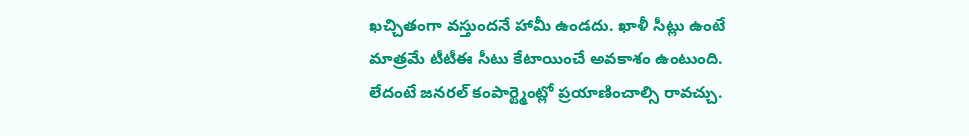ఖచ్చితంగా వస్తుందనే హామీ ఉండదు. ఖాళీ సీట్లు ఉంటే మాత్రమే టీటీఈ సీటు కేటాయించే అవకాశం ఉంటుంది. లేదంటే జనరల్ కంపార్ట్మెంట్లో ప్రయాణించాల్సి రావచ్చు.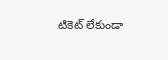టికెట్ లేకుండా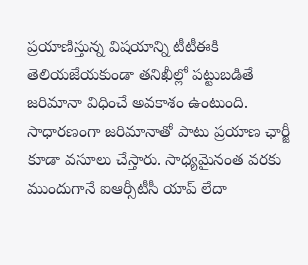ప్రయాణిస్తున్న విషయాన్ని టీటీఈకి తెలియజేయకుండా తనిఖీల్లో పట్టుబడితే జరిమానా విధించే అవకాశం ఉంటుంది. సాధారణంగా జరిమానాతో పాటు ప్రయాణ ఛార్జీ కూడా వసూలు చేస్తారు. సాధ్యమైనంత వరకు ముందుగానే ఐఆర్సీటీసీ యాప్ లేదా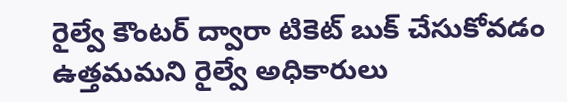రైల్వే కౌంటర్ ద్వారా టికెట్ బుక్ చేసుకోవడం ఉత్తమమని రైల్వే అధికారులు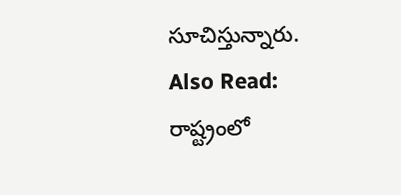సూచిస్తున్నారు.
Also Read:
రాష్ట్రంలో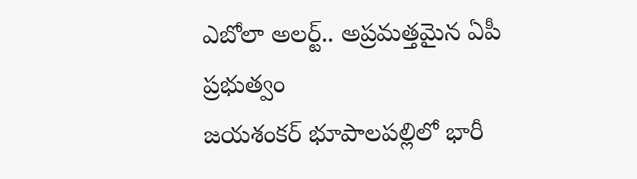ఎబోలా అలర్ట్.. అప్రమత్తమైన ఏపీ ప్రభుత్వం
జయశంకర్ భూపాలపల్లిలో భారీ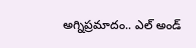అగ్నిప్రమాదం.. ఎల్ అండ్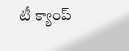టీ క్యాంప్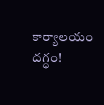కార్యాలయం దగ్ధం!